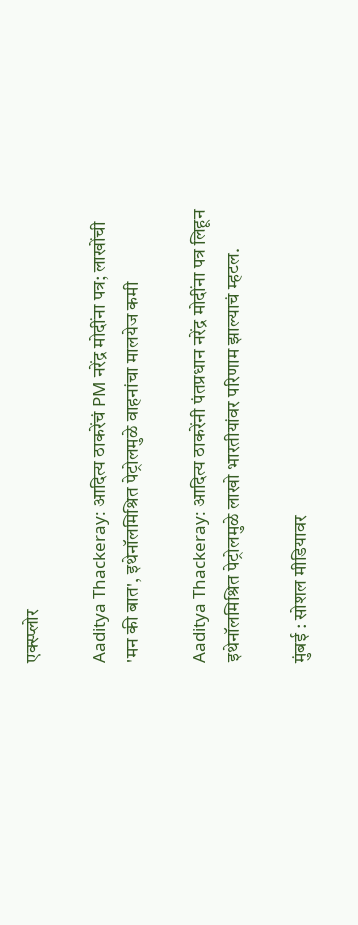एक्स्प्लोर

Aaditya Thackeray: आदित्य ठाकरेंचं PM नरेंद्र मोदींना पत्र; लाखोंची 'मन की बात', इथेनॉलमिश्रित पेट्रोलमुळे वाहनांचा मालयेज कमी

Aaditya Thackeray: आदित्य ठाकरेंनी पंतप्रधान नरेंद्र मोदींना पत्र लिहून इथेनॉलमिश्रित पेट्रोलमुळे लाखो भारतीयांवर परिणाम झाल्याचं म्हटल.

मुंबई : सोशल मीडियावर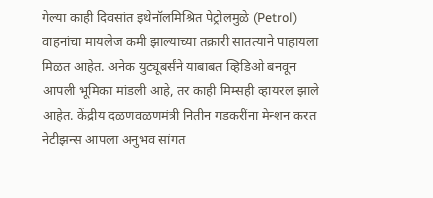गेल्या काही दिवसांत इथेनॉलमिश्रित पेट्रोलमुळे (Petrol) वाहनांचा मायलेज कमी झाल्याच्या तक्रारी सातत्याने पाहायला मिळत आहेत. अनेक युट्यूबर्संने याबाबत व्हिडिओ बनवून आपली भूमिका मांडली आहे, तर काही मिम्सही व्हायरल झाले आहेत. केंद्रीय दळणवळणमंत्री नितीन गडकरींना मेन्शन करत नेटीझन्स आपला अनुभव सांगत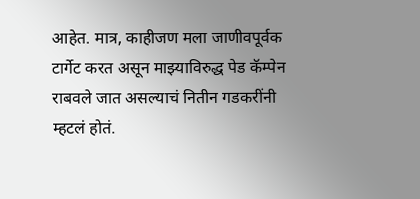आहेत. मात्र, काहीजण मला जाणीवपूर्वक टार्गेट करत असून माझ्याविरुद्ध पेड कॅम्पेन राबवले जात असल्याचं नितीन गडकरींनी म्हटलं होतं.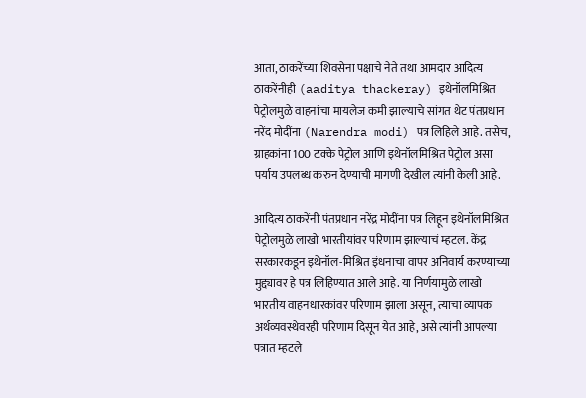आता, ठाकरेंच्या शिवसेना पक्षाचे नेते तथा आमदार आदित्य ठाकरेंनीही (aaditya thackeray) इथेनॉलमिश्रित पेट्रोलमुळे वाहनांचा मायलेज कमी झाल्याचे सांगत थेट पंतप्रधान नरेंद मोदींना (Narendra modi) पत्र लिहिले आहे. तसेच, ग्राहकांना 100 टक्के पेट्रोल आणि इथेनॉलमिश्रित पेट्रोल असा पर्याय उपलब्ध करुन देण्याची मागणी देखील त्यांनी केली आहे.

आदित्य ठाकरेंनी पंतप्रधान नरेंद्र मोदींना पत्र लिहून इथेनॉलमिश्रित पेट्रोलमुळे लाखो भारतीयांवर परिणाम झाल्याचं म्हटल. केंद्र सरकारकडून इथेनॉल-मिश्रित इंधनाचा वापर अनिवार्य करण्याच्या मुद्द्यावर हे पत्र लिहिण्यात आले आहे. या निर्णयामुळे लाखो भारतीय वाहनधारकांवर परिणाम झाला असून, त्याचा व्यापक अर्थव्यवस्थेवरही परिणाम दिसून येत आहे, असे त्यांनी आपल्या पत्रात म्हटले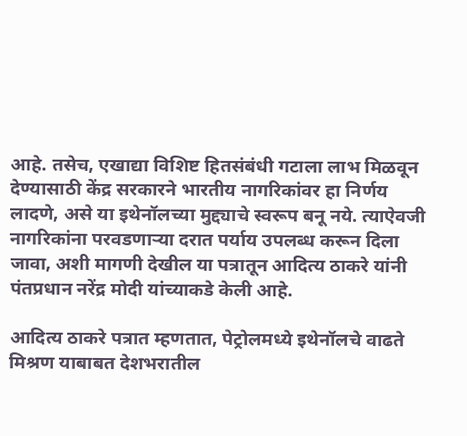आहे. तसेच, एखाद्या विशिष्ट हितसंबंधी गटाला लाभ मिळवून देण्यासाठी केंद्र सरकारने भारतीय नागरिकांवर हा निर्णय लादणे, असे या इथेनॉलच्या मुद्द्याचे स्वरूप बनू नये. त्याऐवजी नागरिकांना परवडणाऱ्या दरात पर्याय उपलब्ध करून दिला जावा, अशी मागणी देखील या पत्रातून आदित्य ठाकरे यांनी पंतप्रधान नरेंद्र मोदी यांच्याकडे केली आहे.

आदित्य ठाकरे पत्रात म्हणतात, पेट्रोलमध्ये इथेनॉलचे वाढते मिश्रण याबाबत देशभरातील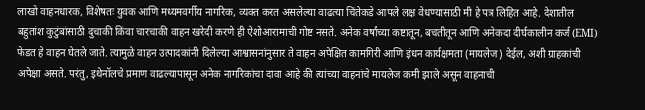लाखो वाहनधारक, विशेषतः युवक आणि मध्यमवर्गीय नागरिक, व्यक्त करत असलेल्या वाढत्या चिंतेकडे आपले लक्ष वेधण्यासाठी मी हे पत्र लिहित आहे. देशातील बहुतांश कुटुंबांसाठी दुचाकी किंवा चारचाकी वाहन खरेदी करणे ही ऐशोआरामाची गोष्ट नसते. अनेक वर्षांच्या कष्टातून, बचतीतून आणि अनेकदा दीर्घकालीन कर्ज (EMI) फेडत हे वाहन घेतले जाते. त्यामुळे वाहन उत्पादकांनी दिलेल्या आश्वासनांनुसार ते वाहन अपेक्षित कामगिरी आणि इंधन कार्यक्षमता (मायलेज) देईल, अशी ग्राहकांची अपेक्षा असते. परंतु, इथेनॉलचे प्रमाण वाढल्यापासून अनेक नागरिकांचा दावा आहे की त्यांच्या वाहनांचे मायलेज कमी झाले असून वाहनाची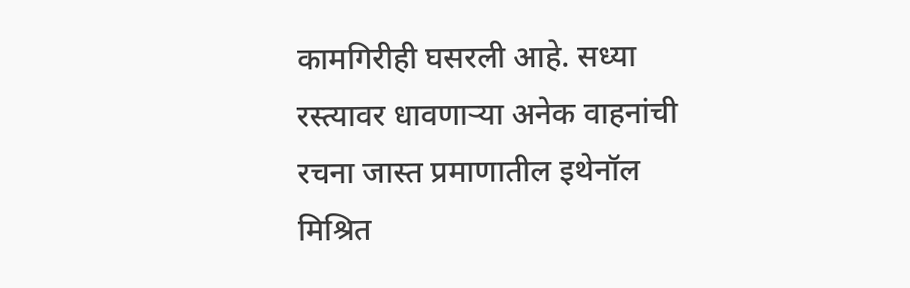कामगिरीही घसरली आहे. सध्या रस्त्यावर धावणाऱ्या अनेक वाहनांची रचना जास्त प्रमाणातील इथेनॉल मिश्रित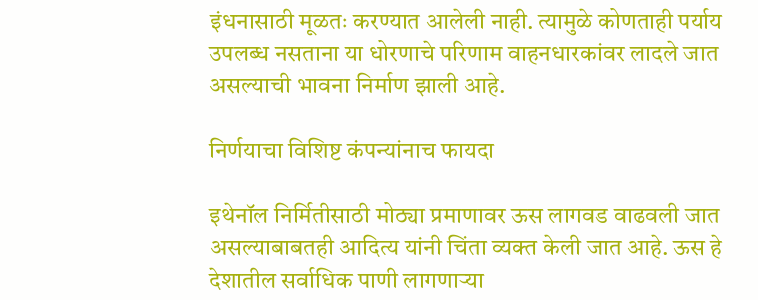इंधनासाठी मूळतः करण्यात आलेली नाही. त्यामुळे कोणताही पर्याय उपलब्ध नसताना या धोरणाचे परिणाम वाहनधारकांवर लादले जात असल्याची भावना निर्माण झाली आहे.

निर्णयाचा विशिष्ट कंपन्यांनाच फायदा

इथेनॉल निर्मितीसाठी मोठ्या प्रमाणावर ऊस लागवड वाढवली जात असल्याबाबतही आदित्य यांनी चिंता व्यक्त केली जात आहे. ऊस हे देशातील सर्वाधिक पाणी लागणाऱ्या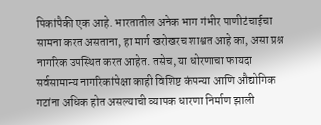पिकांपैकी एक आहे. भारतातील अनेक भाग गंभीर पाणीटंचाईचा सामना करत असताना, हा मार्ग खरोखरच शाश्वत आहे का, असा प्रश्न नागरिक उपस्थित करत आहेत. तसेच, या धोरणाचा फायदा सर्वसामान्य नागरिकांपेक्षा काही विशिष्ट कंपन्या आणि औद्योगिक गटांना अधिक होत असल्याची व्यापक धारणा निर्माण झाली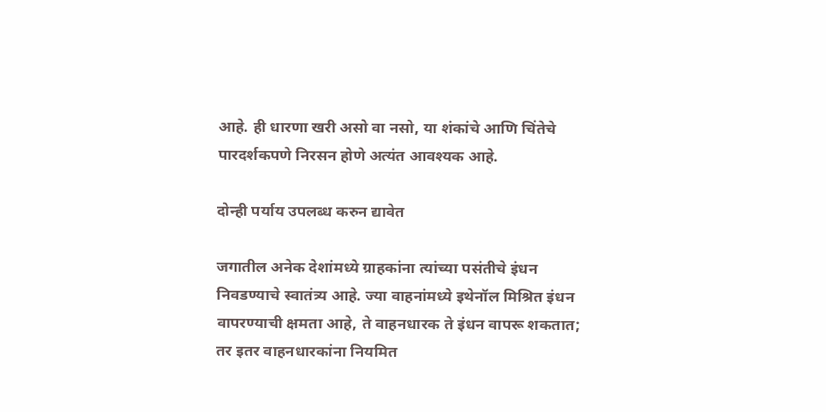आहे. ही धारणा खरी असो वा नसो, या शंकांचे आणि चिंतेचे पारदर्शकपणे निरसन होणे अत्यंत आवश्यक आहे.

दोन्ही पर्याय उपलब्ध करुन द्यावेत

जगातील अनेक देशांमध्ये ग्राहकांना त्यांच्या पसंतीचे इंधन निवडण्याचे स्वातंत्र्य आहे. ज्या वाहनांमध्ये इथेनॉल मिश्रित इंधन वापरण्याची क्षमता आहे, ते वाहनधारक ते इंधन वापरू शकतात; तर इतर वाहनधारकांना नियमित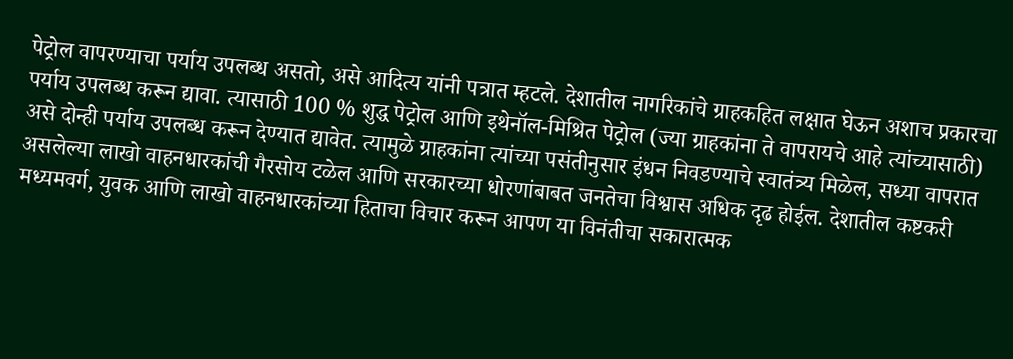पेट्रोल वापरण्याचा पर्याय उपलब्ध असतो, असे आदित्य यांनी पत्रात म्हटले. देशातील नागरिकांचे ग्राहकहित लक्षात घेऊन अशाच प्रकारचा पर्याय उपलब्ध करून द्यावा. त्यासाठी 100 % शुद्ध पेट्रोल आणि इथेनॉल-मिश्रित पेट्रोल (ज्या ग्राहकांना ते वापरायचे आहे त्यांच्यासाठी) असे दोन्ही पर्याय उपलब्ध करून देण्यात द्यावेत. त्यामुळे ग्राहकांना त्यांच्या पसंतीनुसार इंधन निवडण्याचे स्वातंत्र्य मिळेल, सध्या वापरात असलेल्या लाखो वाहनधारकांची गैरसोय टळेल आणि सरकारच्या धोरणांबाबत जनतेचा विश्वास अधिक दृढ होईल. देशातील कष्टकरी मध्यमवर्ग, युवक आणि लाखो वाहनधारकांच्या हिताचा विचार करून आपण या विनंतीचा सकारात्मक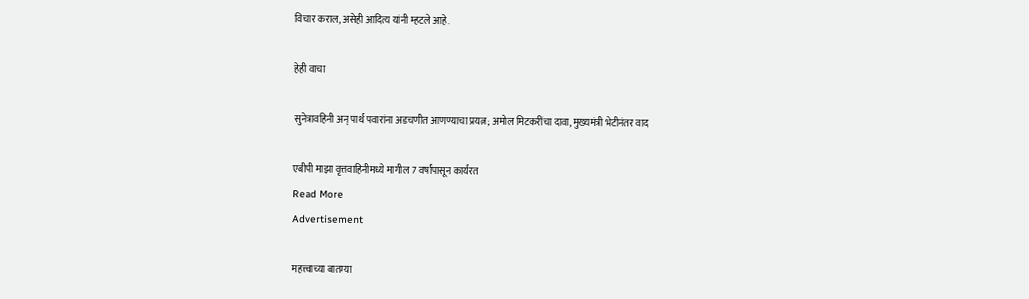विचार कराल, असेही आदित्य यांनी म्हटले आहे.

हेही वाचा

सुनेत्रावहिनी अन् पार्थ पवारांना अडचणीत आणण्याचा प्रयत्न; अमोल मिटकरींचा दावा, मुख्यमंत्री भेटीनंतर वाद

एबीपी माझा वृत्तवाहिनीमध्ये मागील 7 वर्षांपासून कार्यरत
Read More
Advertisement

महत्त्वाच्या बातम्या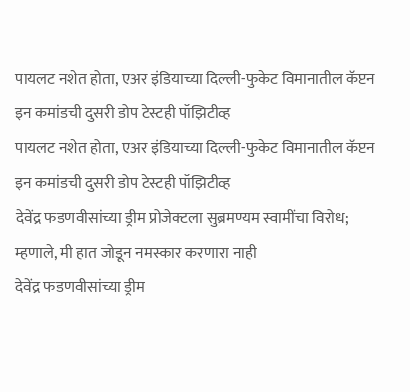पायलट नशेत होता, एअर इंडियाच्या दिल्ली-फुकेट विमानातील कॅप्टन इन कमांडची दुसरी डोप टेस्टही पॉझिटीव्ह
पायलट नशेत होता, एअर इंडियाच्या दिल्ली-फुकेट विमानातील कॅप्टन इन कमांडची दुसरी डोप टेस्टही पॉझिटीव्ह
देवेंद्र फडणवीसांच्या ड्रीम प्रोजेक्टला सुब्रमण्यम स्वामींचा विरोध; म्हणाले, मी हात जोडून नमस्कार करणारा नाही
देवेंद्र फडणवीसांच्या ड्रीम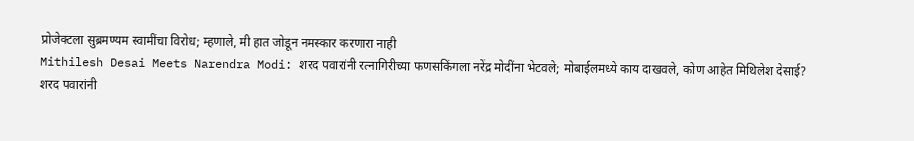प्रोजेक्टला सुब्रमण्यम स्वामींचा विरोध; म्हणाले, मी हात जोडून नमस्कार करणारा नाही
Mithilesh Desai Meets Narendra Modi: शरद पवारांनी रत्नागिरीच्या फणसकिंगला नरेंद्र मोदींना भेटवले; मोबाईलमध्ये काय दाखवले, कोण आहेत मिथिलेश देसाई?
शरद पवारांनी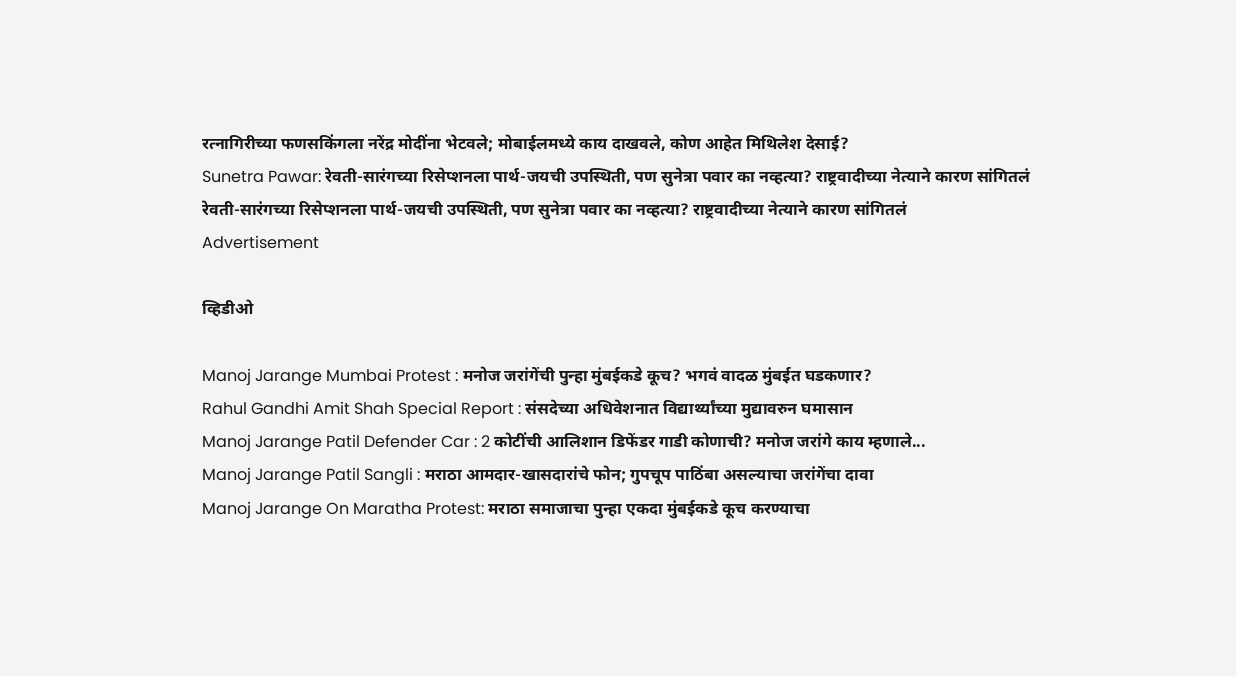रत्नागिरीच्या फणसकिंगला नरेंद्र मोदींना भेटवले; मोबाईलमध्ये काय दाखवले, कोण आहेत मिथिलेश देसाई?
Sunetra Pawar: रेवती-सारंगच्या रिसेप्शनला पार्थ-जयची उपस्थिती, पण सुनेत्रा पवार का नव्हत्या? राष्ट्रवादीच्या नेत्याने कारण सांगितलं
रेवती-सारंगच्या रिसेप्शनला पार्थ-जयची उपस्थिती, पण सुनेत्रा पवार का नव्हत्या? राष्ट्रवादीच्या नेत्याने कारण सांगितलं
Advertisement

व्हिडीओ

Manoj Jarange Mumbai Protest : मनोज जरांगेंची पुन्हा मुंबईकडे कूच? भगवं वादळ मुंबईत घडकणार?
Rahul Gandhi Amit Shah Special Report : संसदेच्या अधिवेशनात विद्यार्थ्यांच्या मुद्यावरुन घमासान
Manoj Jarange Patil Defender Car : 2 कोटींची आलिशान डिफेंडर गाडी कोणाची? मनोज जरांगे काय म्हणाले...
Manoj Jarange Patil Sangli : मराठा आमदार-खासदारांचे फोन; गुपचूप पाठिंबा असल्याचा जरांगेंचा दावा
Manoj Jarange On Maratha Protest: मराठा समाजाचा पुन्हा एकदा मुंबईकडे कूच करण्याचा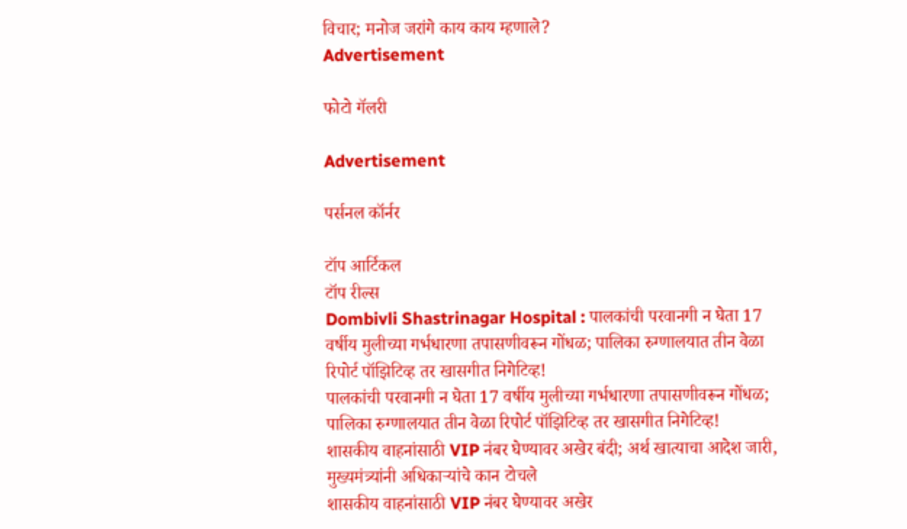विचार; मनोज जरांगे काय काय म्हणाले?
Advertisement

फोटो गॅलरी

Advertisement

पर्सनल कॉर्नर

टॉप आर्टिकल
टॉप रील्स
Dombivli Shastrinagar Hospital : पालकांची परवानगी न घेता 17 वर्षीय मुलीच्या गर्भधारणा तपासणीवरून गोंधळ; पालिका रुग्णालयात तीन वेळा रिपोर्ट पॉझिटिव्ह तर खासगीत निगेटिव्ह!
पालकांची परवानगी न घेता 17 वर्षीय मुलीच्या गर्भधारणा तपासणीवरून गोंधळ; पालिका रुग्णालयात तीन वेळा रिपोर्ट पॉझिटिव्ह तर खासगीत निगेटिव्ह!
शासकीय वाहनांसाठी VIP नंबर घेण्यावर अखेर बंदी; अर्थ खात्याचा आदेश जारी, मुख्यमंत्र्यांनी अधिकाऱ्यांचे कान टोचले
शासकीय वाहनांसाठी VIP नंबर घेण्यावर अखेर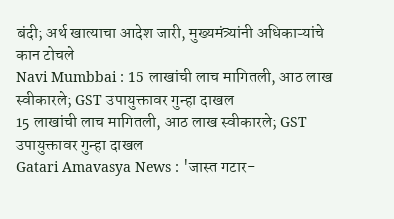बंदी; अर्थ खात्याचा आदेश जारी, मुख्यमंत्र्यांनी अधिकाऱ्यांचे कान टोचले
Navi Mumbbai : 15 लाखांची लाच मागितली, आठ लाख स्वीकारले; GST उपायुक्तावर गुन्हा दाखल
15 लाखांची लाच मागितली, आठ लाख स्वीकारले; GST उपायुक्तावर गुन्हा दाखल
Gatari Amavasya News : 'जास्त गटार-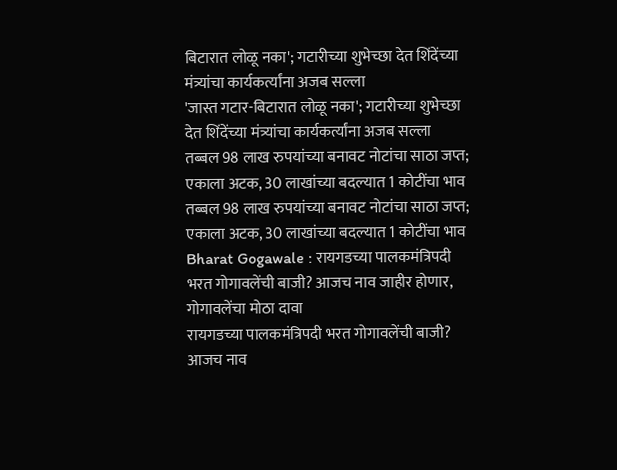बिटारात लोळू नका'; गटारीच्या शुभेच्छा देत शिंदेंच्या मंत्र्यांचा कार्यकर्त्यांना अजब सल्ला
'जास्त गटार-बिटारात लोळू नका'; गटारीच्या शुभेच्छा देत शिंदेंच्या मंत्र्यांचा कार्यकर्त्यांना अजब सल्ला
तब्बल 98 लाख रुपयांच्या बनावट नोटांचा साठा जप्त; एकाला अटक, 30 लाखांच्या बदल्यात 1 कोटींचा भाव
तब्बल 98 लाख रुपयांच्या बनावट नोटांचा साठा जप्त; एकाला अटक, 30 लाखांच्या बदल्यात 1 कोटींचा भाव
Bharat Gogawale : रायगडच्या पालकमंत्रिपदी भरत गोगावलेंची बाजी? आजच नाव जाहीर होणार, गोगावलेंचा मोठा दावा
रायगडच्या पालकमंत्रिपदी भरत गोगावलेंची बाजी? आजच नाव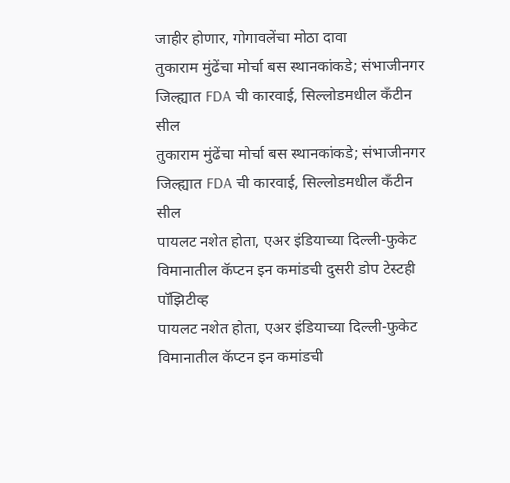जाहीर होणार, गोगावलेंचा मोठा दावा
तुकाराम मुंढेंचा मोर्चा बस स्थानकांकडे; संभाजीनगर जिल्ह्यात FDA ची कारवाई, सिल्लोडमधील कँटीन सील
तुकाराम मुंढेंचा मोर्चा बस स्थानकांकडे; संभाजीनगर जिल्ह्यात FDA ची कारवाई, सिल्लोडमधील कँटीन सील
पायलट नशेत होता, एअर इंडियाच्या दिल्ली-फुकेट विमानातील कॅप्टन इन कमांडची दुसरी डोप टेस्टही पॉझिटीव्ह
पायलट नशेत होता, एअर इंडियाच्या दिल्ली-फुकेट विमानातील कॅप्टन इन कमांडची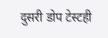दुसरी डोप टेस्टही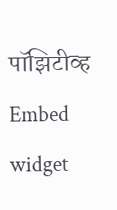पॉझिटीव्ह
Embed widget